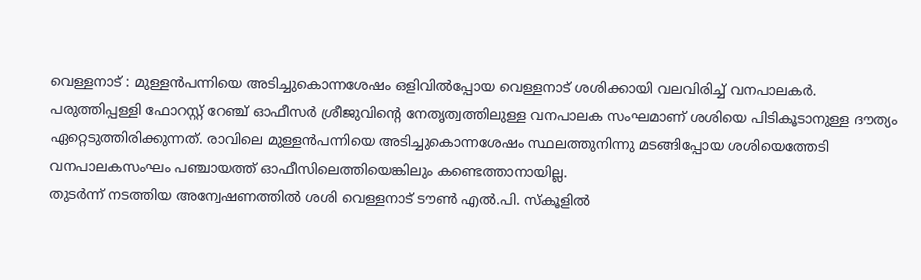വെള്ളനാട് : മുള്ളൻപന്നിയെ അടിച്ചുകൊന്നശേഷം ഒളിവിൽപ്പോയ വെള്ളനാട് ശശിക്കായി വലവിരിച്ച് വനപാലകർ. പരുത്തിപ്പള്ളി ഫോറസ്റ്റ് റേഞ്ച് ഓഫീസർ ശ്രീജുവിന്റെ നേതൃത്വത്തിലുള്ള വനപാലക സംഘമാണ് ശശിയെ പിടികൂടാനുള്ള ദൗത്യം ഏറ്റെടുത്തിരിക്കുന്നത്. രാവിലെ മുള്ളൻപന്നിയെ അടിച്ചുകൊന്നശേഷം സ്ഥലത്തുനിന്നു മടങ്ങിപ്പോയ ശശിയെത്തേടി വനപാലകസംഘം പഞ്ചായത്ത് ഓഫീസിലെത്തിയെങ്കിലും കണ്ടെത്താനായില്ല.
തുടർന്ന് നടത്തിയ അന്വേഷണത്തിൽ ശശി വെള്ളനാട് ടൗൺ എൽ.പി. സ്കൂളിൽ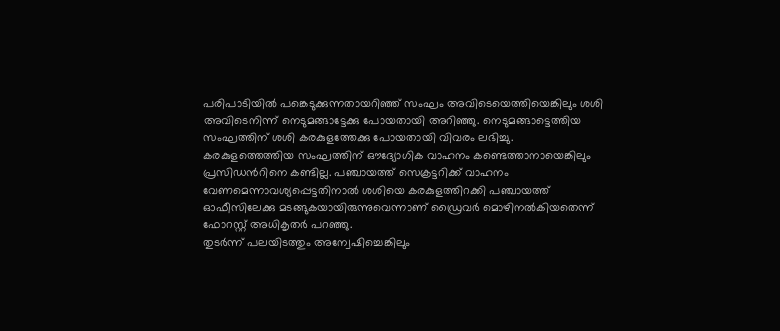പരിപാടിയിൽ പങ്കെടുക്കുന്നതായറിഞ്ഞ് സംഘം അവിടെയെത്തിയെങ്കിലും ശശി അവിടെനിന്ന് നെടുമങ്ങാട്ടേക്കു പോയതായി അറിഞ്ഞു. നെടുമങ്ങാട്ടെത്തിയ സംഘത്തിന് ശശി കരകുളത്തേക്കു പോയതായി വിവരം ലഭിച്ചു. കരകുളത്തെത്തിയ സംഘത്തിന് ഔദ്യോഗിക വാഹനം കണ്ടെത്താനായെങ്കിലും പ്രസിഡൻറിനെ കണ്ടില്ല. പഞ്ചായത്ത് സെക്രട്ടറിക്ക് വാഹനം വേണമെന്നാവശ്യപ്പെട്ടതിനാൽ ശശിയെ കരകുളത്തിറക്കി പഞ്ചായത്ത് ഓഫീസിലേക്കു മടങ്ങുകയായിരുന്നുവെന്നാണ് ഡ്രൈവർ മൊഴിനൽകിയതെന്ന് ഫോറസ്റ്റ് അധികൃതർ പറഞ്ഞു.
തുടർന്ന് പലയിടത്തും അന്വേഷിച്ചെങ്കിലും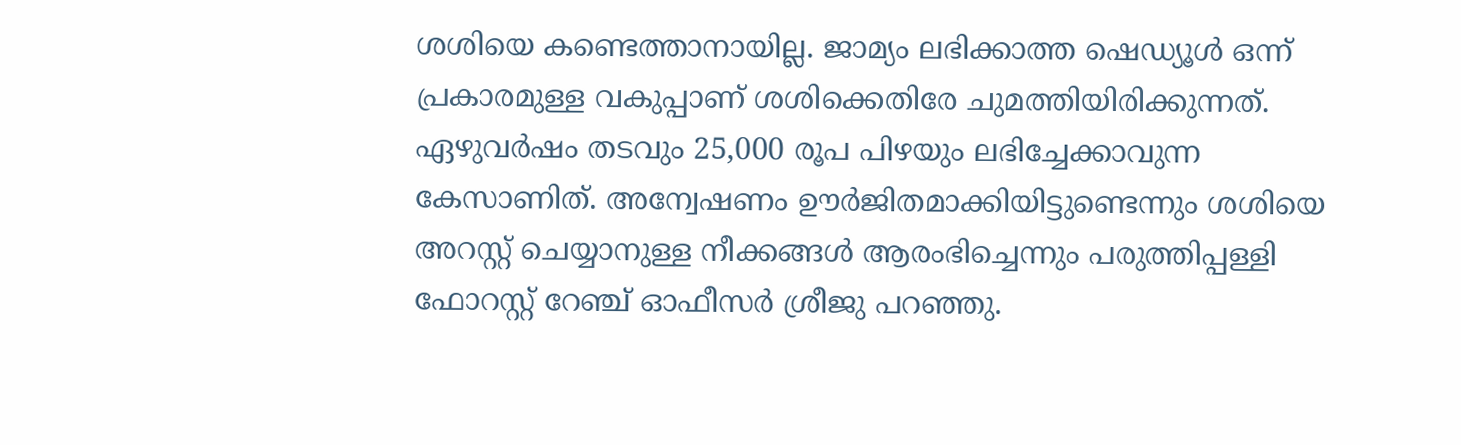ശശിയെ കണ്ടെത്താനായില്ല. ജാമ്യം ലഭിക്കാത്ത ഷെഡ്യൂൾ ഒന്ന് പ്രകാരമുള്ള വകുപ്പാണ് ശശിക്കെതിരേ ചുമത്തിയിരിക്കുന്നത്. ഏഴുവർഷം തടവും 25,000 രൂപ പിഴയും ലഭിച്ചേക്കാവുന്ന കേസാണിത്. അന്വേഷണം ഊർജിതമാക്കിയിട്ടുണ്ടെന്നും ശശിയെ അറസ്റ്റ് ചെയ്യാനുള്ള നീക്കങ്ങൾ ആരംഭിച്ചെന്നും പരുത്തിപ്പള്ളി ഫോറസ്റ്റ് റേഞ്ച് ഓഫീസർ ശ്രീജു പറഞ്ഞു.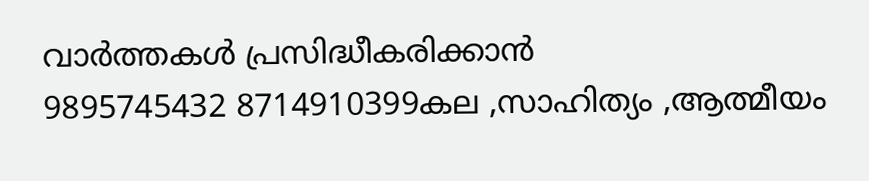വാർത്തകൾ പ്രസിദ്ധീകരിക്കാൻ
9895745432 8714910399കല ,സാഹിത്യം ,ആത്മീയം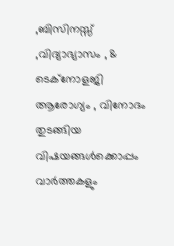,ബിസിനസ്സ് ,വിദ്യാഭ്യാസം , & ടെക്നോളജി ആരോഗ്യം , വിനോദം തുടങ്ങിയ വിഷയങ്ങൾക്കൊപ്പം വാർത്തകളും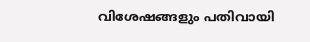വിശേഷങ്ങളും പതിവായി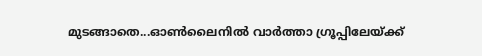മുടങ്ങാതെ...ഓൺലൈനിൽ വാർത്താ ഗ്രൂപ്പിലേയ്ക്ക്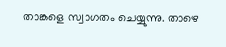താങ്കളെ സ്വാഗതം ചെയ്യുന്നു. താഴെ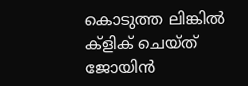കൊടുത്ത ലിങ്കിൽ ക്ളിക് ചെയ്ത് ജോയിൻ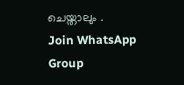ചെയ്താലും .
Join WhatsApp Group